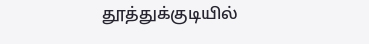தூத்துக்குடியில்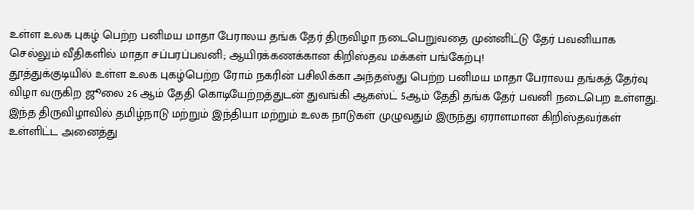உள்ள உலக புகழ் பெற்ற பனிமய மாதா பேராலய தங்க தேர் திருவிழா நடைபெறுவதை முன்னிட்டு தேர் பவனியாக செல்லும் வீதிகளில் மாதா சப்பரப்பவனி; ஆயிரக்கணக்கான கிறிஸ்தவ மக்கள் பங்கேற்பு!
தூத்துக்குடியில் உள்ள உலக புகழ்பெற்ற ரோம் நகரின் பசிலிக்கா அந்தஸ்து பெற்ற பனிமய மாதா பேராலய தங்கத் தேர்வு விழா வருகிற ஜூலை 26 ஆம் தேதி கொடியேற்றத்துடன் துவங்கி ஆகஸ்ட் 5ஆம் தேதி தங்க தேர் பவனி நடைபெற உள்ளது.
இந்த திருவிழாவில் தமிழ்நாடு மற்றும் இந்தியா மற்றும் உலக நாடுகள் முழுவதும் இருந்து ஏராளமான கிறிஸ்தவர்கள் உள்ளிட்ட அனைத்து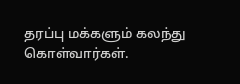தரப்பு மக்களும் கலந்து கொள்வார்கள்.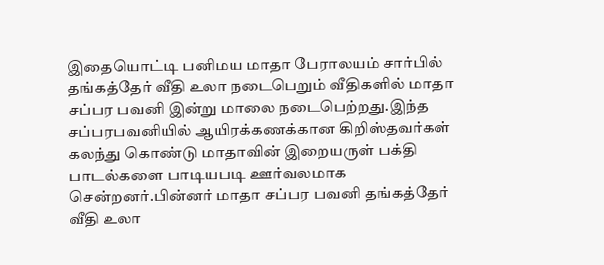இதையொட்டி பனிமய மாதா பேராலயம் சார்பில் தங்கத்தேர் வீதி உலா நடைபெறும் வீதிகளில் மாதா சப்பர பவனி இன்று மாலை நடைபெற்றது.இந்த சப்பரபவனியில் ஆயிரக்கணக்கான கிறிஸ்தவர்கள் கலந்து கொண்டு மாதாவின் இறையருள் பக்தி பாடல்களை பாடியபடி ஊர்வலமாக சென்றனர்.பின்னர் மாதா சப்பர பவனி தங்கத்தேர் வீதி உலா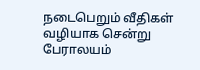நடைபெறும் வீதிகள் வழியாக சென்று பேராலயம்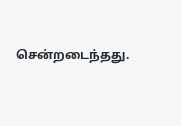சென்றடைந்தது.